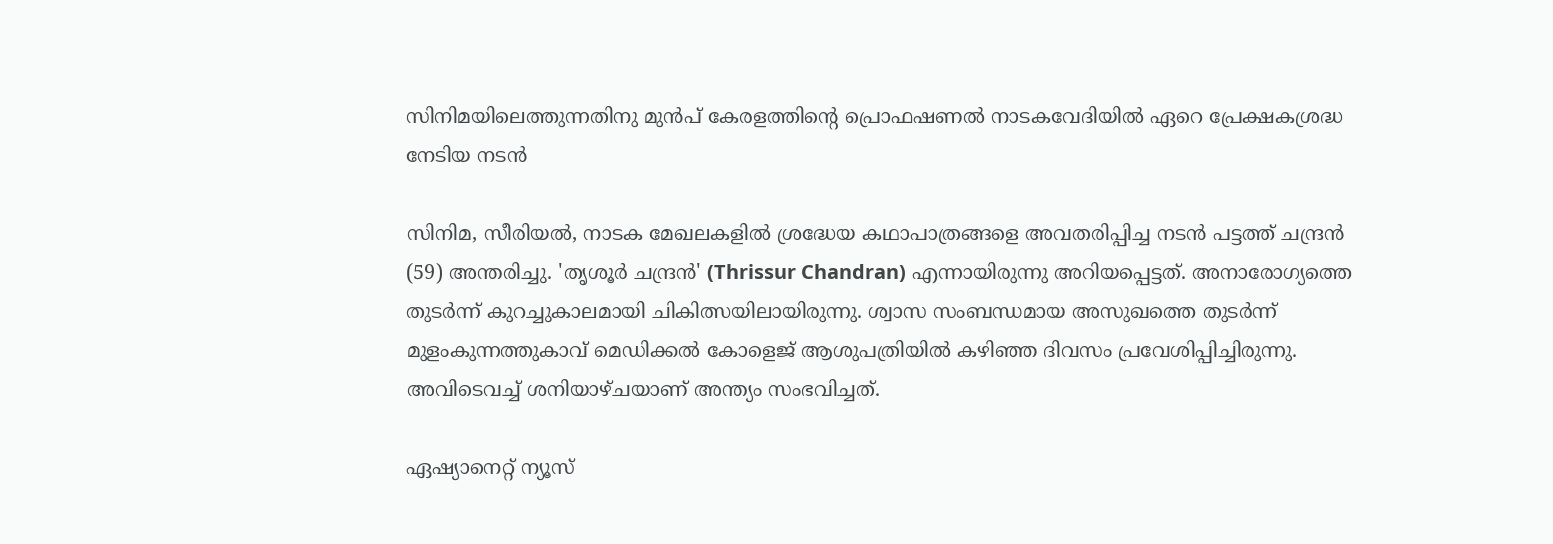സിനിമയിലെത്തുന്നതിനു മുന്‍പ് കേരളത്തിന്‍റെ പ്രൊഫഷണല്‍ നാടകവേദിയില്‍ ഏറെ പ്രേക്ഷകശ്രദ്ധ നേടിയ നടന്‍

സിനിമ, സീരിയല്‍, നാടക മേഖലകളില്‍ ശ്രദ്ധേയ കഥാപാത്രങ്ങളെ അവതരിപ്പിച്ച നടന്‍ പട്ടത്ത് ചന്ദ്രന്‍ (59) അന്തരിച്ചു. 'തൃശൂര്‍ ചന്ദ്രന്‍' (Thrissur Chandran) എന്നായിരുന്നു അറിയപ്പെട്ടത്. അനാരോഗ്യത്തെ തുടര്‍ന്ന് കുറച്ചുകാലമായി ചികിത്സയിലായിരുന്നു. ശ്വാസ സംബന്ധമായ അസുഖത്തെ തുടര്‍ന്ന് മുളംകുന്നത്തുകാവ് മെഡിക്കല്‍ കോളെജ് ആശുപത്രിയില്‍ കഴിഞ്ഞ ദിവസം പ്രവേശിപ്പിച്ചിരുന്നു. അവിടെവച്ച് ശനിയാഴ്ചയാണ് അന്ത്യം സംഭവിച്ചത്.

ഏഷ്യാനെറ്റ് ന്യൂസ്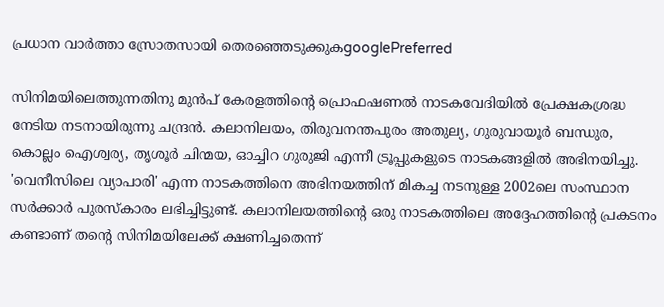പ്രധാന വാർത്താ സ്രോതസായി തെരഞ്ഞെടുക്കുകgooglePreferred

സിനിമയിലെത്തുന്നതിനു മുന്‍പ് കേരളത്തിന്‍റെ പ്രൊഫഷണല്‍ നാടകവേദിയില്‍ പ്രേക്ഷകശ്രദ്ധ നേടിയ നടനായിരുന്നു ചന്ദ്രന്‍. കലാനിലയം, തിരുവനന്തപുരം അതുല്യ, ഗുരുവായൂര്‍ ബന്ധുര, കൊല്ലം ഐശ്വര്യ, തൃശൂര്‍ ചിന്മയ, ഓച്ചിറ ഗുരുജി എന്നീ ട്രൂപ്പുകളുടെ നാടകങ്ങളില്‍ അഭിനയിച്ചു. 'വെനീസിലെ വ്യാപാരി' എന്ന നാടകത്തിനെ അഭിനയത്തിന് മികച്ച നടനുള്ള 2002ലെ സംസ്ഥാന സര്‍ക്കാര്‍ പുരസ്‍കാരം ലഭിച്ചിട്ടുണ്ട്. കലാനിലയത്തിന്‍റെ ഒരു നാടകത്തിലെ അദ്ദേഹത്തിന്‍റെ പ്രകടനം കണ്ടാണ് തന്‍റെ സിനിമയിലേക്ക് ക്ഷണിച്ചതെന്ന്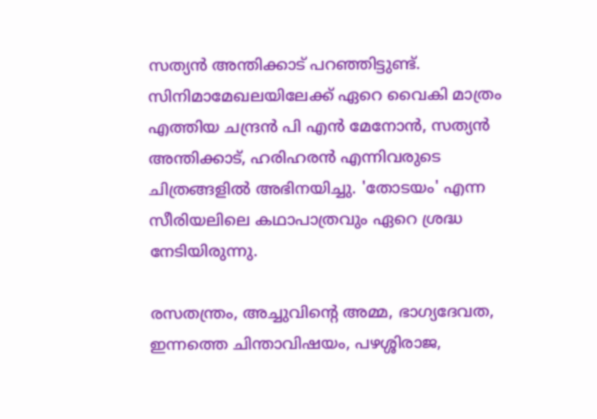സത്യന്‍ അന്തിക്കാട് പറഞ്ഞിട്ടുണ്ട്. സിനിമാമേഖലയിലേക്ക് ഏറെ വൈകി മാത്രം എത്തിയ ചന്ദ്രന്‍ പി എന്‍ മേനോന്‍, സത്യന്‍ അന്തിക്കാട്, ഹരിഹരന്‍ എന്നിവരുടെ ചിത്രങ്ങളില്‍ അഭിനയിച്ചു. 'തോടയം' എന്ന സീരിയലിലെ കഥാപാത്രവും ഏറെ ശ്രദ്ധ നേടിയിരുന്നു.

രസതന്ത്രം, അച്ചുവിന്‍റെ അമ്മ, ഭാഗ്യദേവത, ഇന്നത്തെ ചിന്താവിഷയം, പഴശ്ശിരാജ,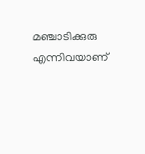മഞ്ചാടിക്കുരു എന്നിവയാണ്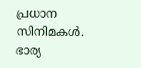പ്രധാന സിനിമകള്‍. ഭാര്യ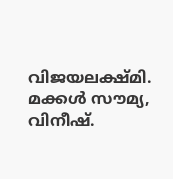വിജയലക്ഷ്‍മി. മക്കള്‍ സൗമ്യ, വിനീഷ്.